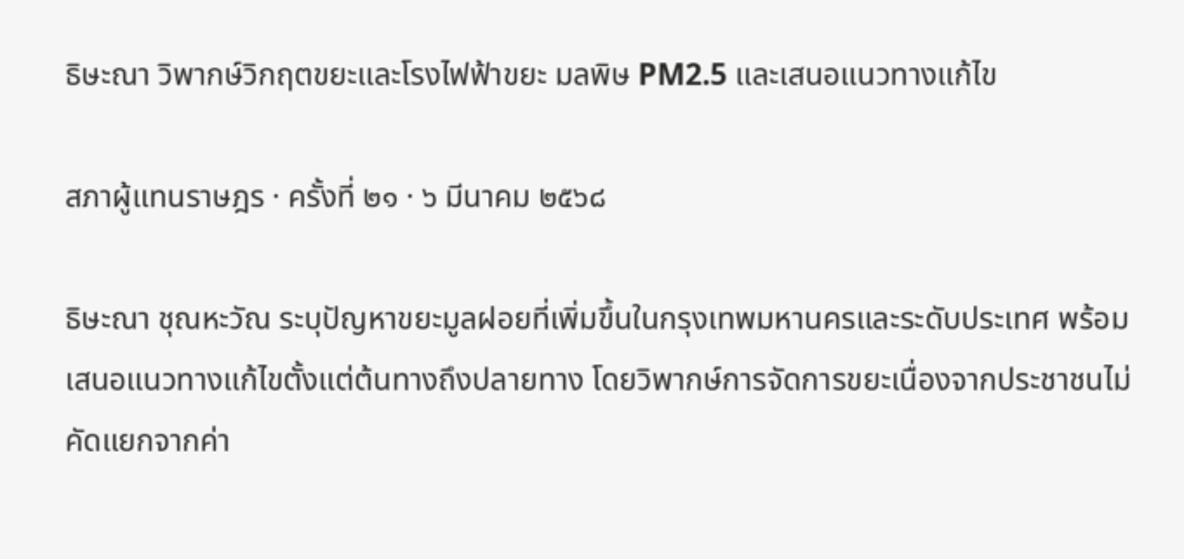ธิษะณา วิพากษ์วิกฤตขยะและโรงไฟฟ้าขยะ มลพิษ PM2.5 และเสนอแนวทางแก้ไข

สภาผู้แทนราษฎร · ครั้งที่ ๒๑ · ๖ มีนาคม ๒๕๖๘

ธิษะณา ชุณหะวัณ ระบุปัญหาขยะมูลฝอยที่เพิ่มขึ้นในกรุงเทพมหานครและระดับประเทศ พร้อมเสนอแนวทางแก้ไขตั้งแต่ต้นทางถึงปลายทาง โดยวิพากษ์การจัดการขยะเนื่องจากประชาชนไม่คัดแยกจากค่า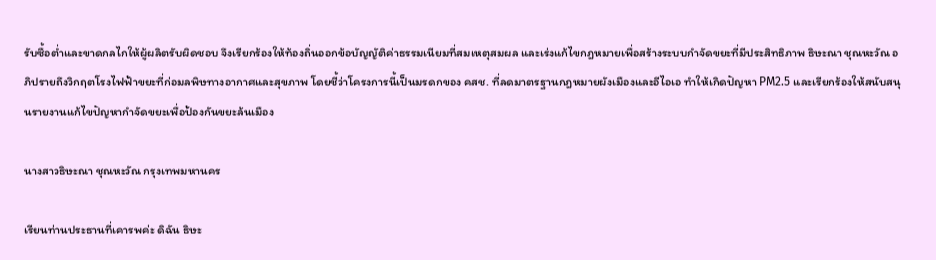รับซื้อต่ำและขาดกลไกให้ผู้ผลิตรับผิดชอบ จึงเรียกร้องให้ท้องถิ่นออกข้อบัญญัติค่าธรรมเนียมที่สมเหตุสมผล และเร่งแก้ไขกฎหมายเพื่อสร้างระบบกำจัดขยะที่มีประสิทธิภาพ ธิษะณา ชุณหะวัณ อภิปรายถึงวิกฤตโรงไฟฟ้าขยะที่ก่อมลพิษทางอากาศและสุขภาพ โดยชี้ว่าโครงการนี้เป็นมรดกของ คสช. ที่ลดมาตรฐานกฎหมายผังเมืองและอีไอเอ ทำให้เกิดปัญหา PM2.5 และเรียกร้องให้สนับสนุนรายงานแก้ไขปัญหากำจัดขยะเพื่อป้องกันขยะล้นเมือง

นางสาวธิษะณา ชุณหะวัณ กรุงเทพมหานคร

เรียนท่านประธานที่เคารพค่ะ ดิฉัน ธิษะ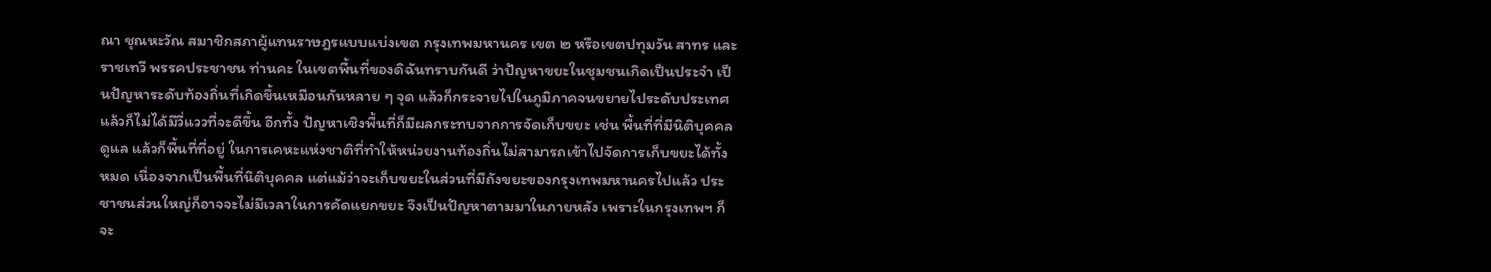ณา ชุณหะวัณ สมาชิกสภาผู้แทนราษฎรแบบแบ่งเขต กรุงเทพมหานคร เขต ๒ หรือเขตปทุมวัน สาทร และราชเทวี พรรคประชาชน ท่านคะ ในเขตพื้นที่ของดิฉันทราบกันดี ว่าปัญหาขยะในชุมชนเกิดเป็นประจำ เป็นปัญหาระดับท้องถิ่นที่เกิดขึ้นเหมือนกันหลาย ๆ จุด แล้วก็กระจายไปในภูมิภาคจนขยายไประดับประเทศแล้วก็ไม่ได้มีวี่แววที่จะดีขึ้น อีกทั้ง ปัญหาเชิงพื้นที่ก็มีผลกระทบจากการจัดเก็บขยะ เช่น พื้นที่ที่มีนิติบุคคลดูแล แล้วก็พื้นที่ที่อยู่ ในการเคหะแห่งชาติที่ทำให้หน่วยงานท้องถิ่นไม่สามารถเข้าไปจัดการเก็บขยะได้ทั้งหมด เนื่องจากเป็นพื้นที่นิติบุคคล แต่แม้ว่าจะเก็บขยะในส่วนที่มีถังขยะของกรุงเทพมหานครไปแล้ว ประชาชนส่วนใหญ่ก็อาจจะไม่มีเวลาในการคัดแยกขยะ จึงเป็นปัญหาตามมาในภายหลัง เพราะในกรุงเทพฯ ก็จะ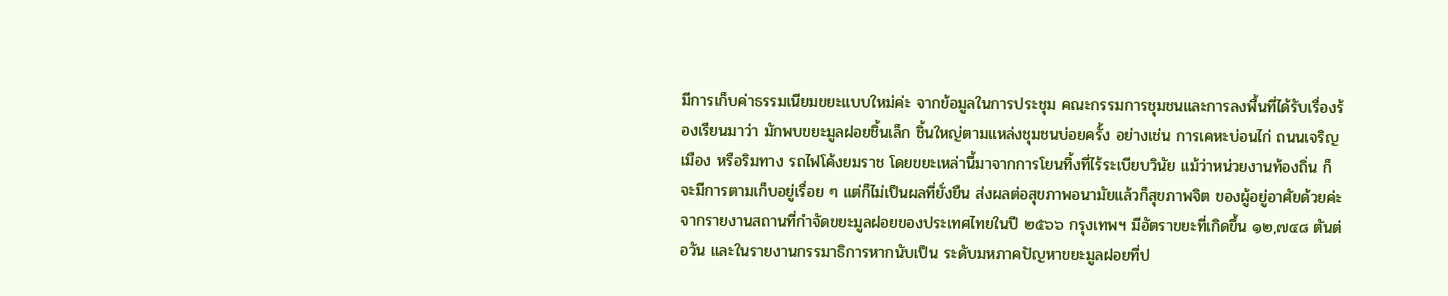มีการเก็บค่าธรรมเนียมขยะแบบใหม่ค่ะ จากข้อมูลในการประชุม คณะกรรมการชุมชนและการลงพื้นที่ได้รับเรื่องร้องเรียนมาว่า มักพบขยะมูลฝอยชิ้นเล็ก ชิ้นใหญ่ตามแหล่งชุมชนบ่อยครั้ง อย่างเช่น การเคหะบ่อนไก่ ถนนเจริญเมือง หรือริมทาง รถไฟโค้งยมราช โดยขยะเหล่านี้มาจากการโยนทิ้งที่ไร้ระเบียบวินัย แม้ว่าหน่วยงานท้องถิ่น ก็จะมีการตามเก็บอยู่เรื่อย ๆ แต่ก็ไม่เป็นผลที่ยั่งยืน ส่งผลต่อสุขภาพอนามัยแล้วก็สุขภาพจิต ของผู้อยู่อาศัยด้วยค่ะ จากรายงานสถานที่กำจัดขยะมูลฝอยของประเทศไทยในปี ๒๕๖๖ กรุงเทพฯ มีอัตราขยะที่เกิดขึ้น ๑๒,๗๔๘ ตันต่อวัน และในรายงานกรรมาธิการหากนับเป็น ระดับมหภาคปัญหาขยะมูลฝอยที่ป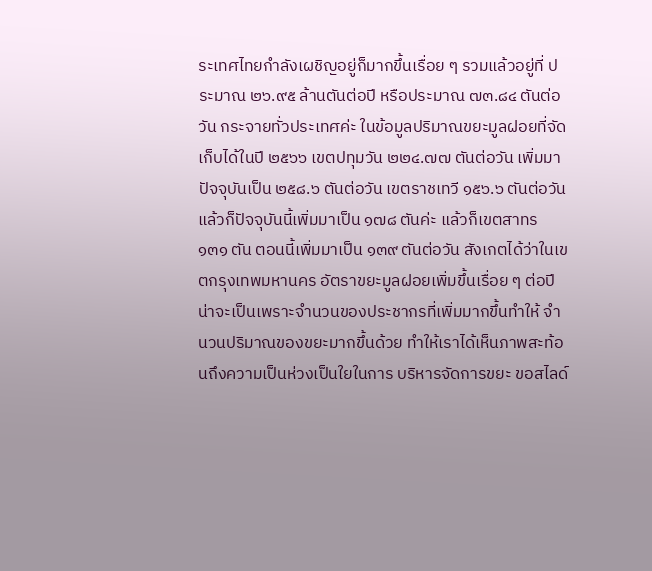ระเทศไทยกำลังเผชิญอยู่ก็มากขึ้นเรื่อย ๆ รวมแล้วอยู่ที่ ประมาณ ๒๖.๙๕ ล้านตันต่อปี หรือประมาณ ๗๓.๘๔ ตันต่อวัน กระจายทั่วประเทศค่ะ ในข้อมูลปริมาณขยะมูลฝอยที่จัดเก็บได้ในปี ๒๕๖๖ เขตปทุมวัน ๒๒๔.๗๗ ตันต่อวัน เพิ่มมา ปัจจุบันเป็น ๒๕๘.๖ ตันต่อวัน เขตราชเทวี ๑๕๖.๖ ตันต่อวัน แล้วก็ปัจจุบันนี้เพิ่มมาเป็น ๑๗๘ ตันค่ะ แล้วก็เขตสาทร ๑๓๑ ตัน ตอนนี้เพิ่มมาเป็น ๑๓๙ ตันต่อวัน สังเกตได้ว่าในเขตกรุงเทพมหานคร อัตราขยะมูลฝอยเพิ่มขึ้นเรื่อย ๆ ต่อปีน่าจะเป็นเพราะจำนวนของประชากรที่เพิ่มมากขึ้นทำให้ จำนวนปริมาณของขยะมากขึ้นด้วย ทำให้เราได้เห็นภาพสะท้อนถึงความเป็นห่วงเป็นใยในการ บริหารจัดการขยะ ขอสไลด์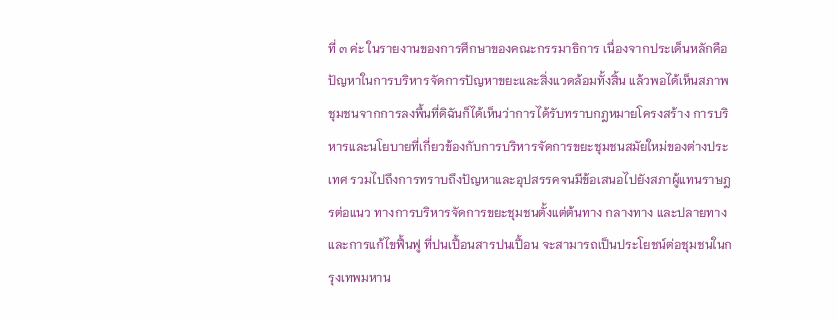ที่ ๓ ค่ะ ในรายงานของการศึกษาของคณะกรรมาธิการ เนื่องจากประเด็นหลักคือปัญหาในการบริหารจัดการปัญหาขยะและสิ่งแวดล้อมทั้งสิ้น แล้วพอได้เห็นสภาพชุมชนจากการลงพื้นที่ดิฉันก็ได้เห็นว่าการได้รับทราบกฎหมายโครงสร้าง การบริหารและนโยบายที่เกี่ยวข้องกับการบริหารจัดการขยะชุมชนสมัยใหม่ของต่างประเทศ รวมไปถึงการทราบถึงปัญหาและอุปสรรคจนมีข้อเสนอไปยังสภาผู้แทนราษฎรต่อแนว ทางการบริหารจัดการขยะชุมชนตั้งแต่ต้นทาง กลางทาง และปลายทาง และการแก้ไขฟื้นฟู ที่ปนเปื้อนสารปนเปื้อน จะสามารถเป็นประโยชน์ต่อชุมชนในกรุงเทพมหาน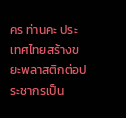คร ท่านคะ ประเทศไทยสร้างขยะพลาสติกต่อประชากรเป็น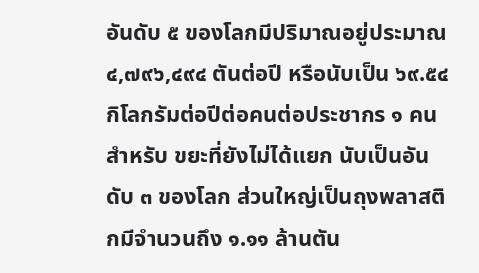อันดับ ๕ ของโลกมีปริมาณอยู่ประมาณ ๔,๗๙๖,๔๙๔ ตันต่อปี หรือนับเป็น ๖๙.๕๔ กิโลกรัมต่อปีต่อคนต่อประชากร ๑ คนสำหรับ ขยะที่ยังไม่ได้แยก นับเป็นอันดับ ๓ ของโลก ส่วนใหญ่เป็นถุงพลาสติกมีจำนวนถึง ๑.๑๑ ล้านตัน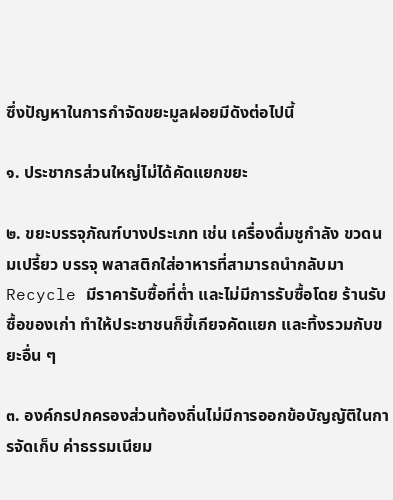ซึ่งปัญหาในการกำจัดขยะมูลฝอยมีดังต่อไปนี้

๑. ประชากรส่วนใหญ่ไม่ได้คัดแยกขยะ

๒. ขยะบรรจุภัณฑ์บางประเภท เช่น เครื่องดื่มชูกำลัง ขวดนมเปรี้ยว บรรจุ พลาสติกใส่อาหารที่สามารถนำกลับมา Recycle มีราคารับซื้อที่ต่ำ และไม่มีการรับซื้อโดย ร้านรับซื้อของเก่า ทำให้ประชาชนก็ขี้เกียจคัดแยก และทิ้งรวมกับขยะอื่น ๆ

๓. องค์กรปกครองส่วนท้องถิ่นไม่มีการออกข้อบัญญัติในการจัดเก็บ ค่าธรรมเนียม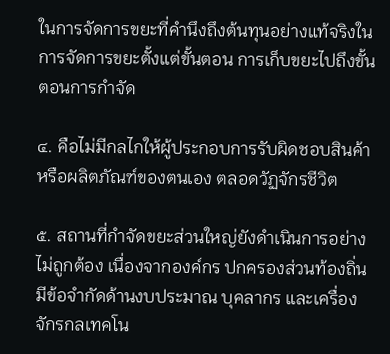ในการจัดการขยะที่คำนึงถึงต้นทุนอย่างแท้จริงในการจัดการขยะตั้งแต่ขั้นตอน การเก็บขยะไปถึงขั้นตอนการกำจัด

๔. คือไม่มีกลไกให้ผู้ประกอบการรับผิดชอบสินค้าหรือผลิตภัณฑ์ของตนเอง ตลอดวัฏจักรชีวิต

๕. สถานที่กำจัดขยะส่วนใหญ่ยังดำเนินการอย่างไม่ถูกต้อง เนื่องจากองค์กร ปกครองส่วนท้องถิ่น มีข้อจำกัดด้านงบประมาณ บุคลากร และเครื่องจักรกลเทคโน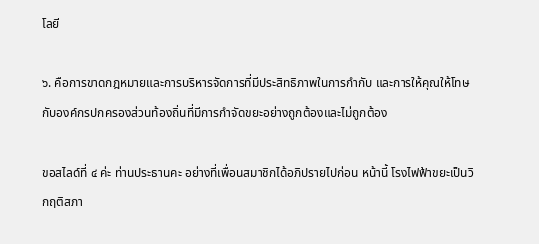โลยี

๖. คือการขาดกฎหมายและการบริหารจัดการที่มีประสิทธิภาพในการกำกับ และการให้คุณให้โทษกับองค์กรปกครองส่วนท้องถิ่นที่มีการกำจัดขยะอย่างถูกต้องและไม่ถูกต้อง

ขอสไลด์ที่ ๔ ค่ะ ท่านประธานคะ อย่างที่เพื่อนสมาชิกได้อภิปรายไปก่อน หน้านี้ โรงไฟฟ้าขยะเป็นวิกฤติสภา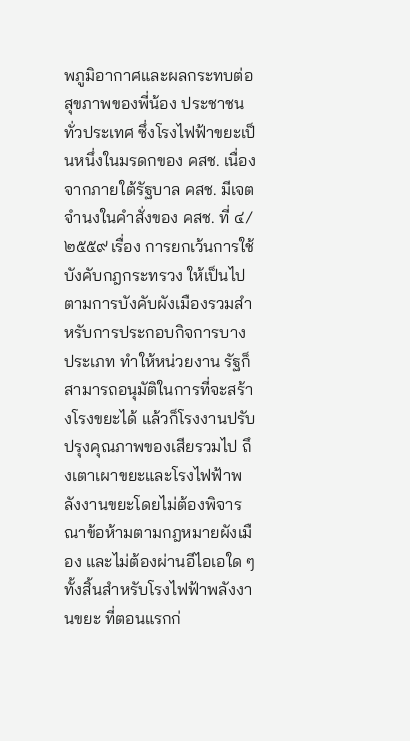พภูมิอากาศและผลกระทบต่อสุขภาพของพี่น้อง ประชาชนทั่วประเทศ ซึ่งโรงไฟฟ้าขยะเป็นหนึ่งในมรดกของ คสช. เนื่องจากภายใต้รัฐบาล คสช. มีเจตจำนงในคำสั่งของ คสช. ที่ ๔/๒๕๕๙ เรื่อง การยกเว้นการใช้บังคับกฎกระทรวง ให้เป็นไปตามการบังคับผังเมืองรวมสำหรับการประกอบกิจการบางประเภท ทำให้หน่วยงาน รัฐก็สามารถอนุมัติในการที่จะสร้างโรงขยะได้ แล้วก็โรงงานปรับปรุงคุณภาพของเสียรวมไป ถึงเตาเผาขยะและโรงไฟฟ้าพลังงานขยะโดยไม่ต้องพิจารณาข้อห้ามตามกฎหมายผังเมือง และไม่ต้องผ่านอีไอเอใด ๆ ทั้งสิ้นสำหรับโรงไฟฟ้าพลังงานขยะ ที่ตอนแรกก่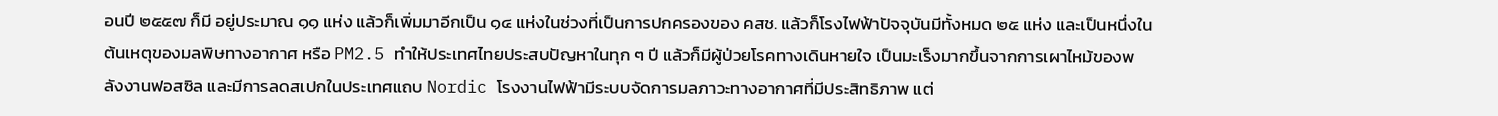อนปี ๒๕๕๗ ก็มี อยู่ประมาณ ๑๑ แห่ง แล้วก็เพิ่มมาอีกเป็น ๑๔ แห่งในช่วงที่เป็นการปกครองของ คสช. แล้วก็โรงไฟฟ้าปัจจุบันมีทั้งหมด ๒๕ แห่ง และเป็นหนึ่งในต้นเหตุของมลพิษทางอากาศ หรือ PM2.5 ทำให้ประเทศไทยประสบปัญหาในทุก ๆ ปี แล้วก็มีผู้ป่วยโรคทางเดินหายใจ เป็นมะเร็งมากขึ้นจากการเผาไหม้ของพลังงานฟอสซิล และมีการลดสเปกในประเทศแถบ Nordic โรงงานไฟฟ้ามีระบบจัดการมลภาวะทางอากาศที่มีประสิทธิภาพ แต่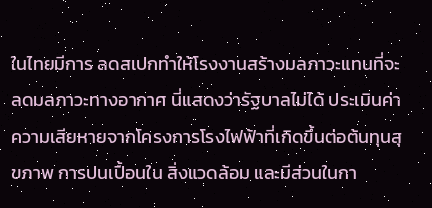ในไทยมีการ ลดสเปกทำให้โรงงานสร้างมลภาวะแทนที่จะลดมลภาวะทางอากาศ นี่แสดงว่ารัฐบาลไม่ได้ ประเมินค่าความเสียหายจากโครงการโรงไฟฟ้าที่เกิดขึ้นต่อต้นทุนสุขภาพ การปนเปื้อนใน สิ่งแวดล้อม และมีส่วนในกา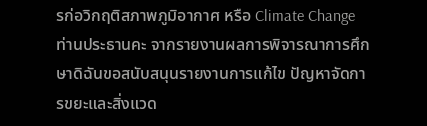รก่อวิกฤติสภาพภูมิอากาศ หรือ Climate Change ท่านประธานคะ จากรายงานผลการพิจารณาการศึกษาดิฉันขอสนับสนุนรายงานการแก้ไข ปัญหาจัดการขยะและสิ่งแวด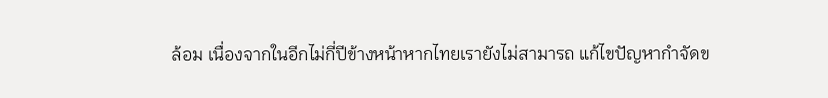ล้อม เนื่องจากในอีกไม่กี่ปีข้างหน้าหากไทยเรายังไม่สามารถ แก้ไขปัญหากำจัดข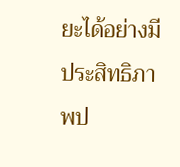ยะได้อย่างมีประสิทธิภาพป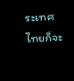ระเทศไทยก็จะ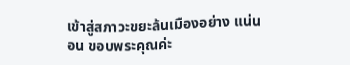เข้าสู่สภาวะขยะล้นเมืองอย่าง แน่นอน ขอบพระคุณค่ะ